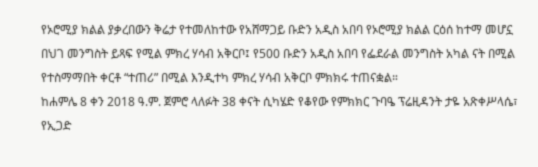የኦሮሚያ ክልል ያቃረበውን ቅሬታ የተመለከተው የአሸማጋይ ቡድን አዲስ አበባ የኦሮሚያ ክልል ርዕሰ ከተማ መሆኗ በህገ መንግስት ይጻፍ የሚል ምክረ ሃሳብ አቅርቦ፤ የ500 ቡድን አዲስ አበባ የፌደራል መንግስት አካል ናት በሚል የተስማማበት ቀርቶ “ተጠሪ” በሚል እንዲተካ ምክረ ሃሳብ አቅርቦ ምክክሩ ተጠናቋል።
ከሐምሌ 8 ቀን 2018 ዓ.ም. ጀምሮ ላለፉት 38 ቀናት ሲካሄድ የቆየው የምክክር ጉባዔ ፕሬዚዳንት ታዬ አጽቀሥላሴ፣ የኢጋድ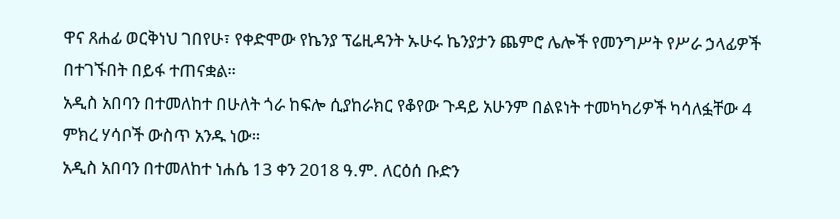ዋና ጸሐፊ ወርቅነህ ገበየሁ፣ የቀድሞው የኬንያ ፕሬዚዳንት ኡሁሩ ኬንያታን ጨምሮ ሌሎች የመንግሥት የሥራ ኃላፊዎች በተገኙበት በይፋ ተጠናቋል።
አዲስ አበባን በተመለከተ በሁለት ጎራ ከፍሎ ሲያከራክር የቆየው ጉዳይ አሁንም በልዩነት ተመካካሪዎች ካሳለፏቸው 4 ምክረ ሃሳቦች ውስጥ አንዱ ነው።
አዲስ አበባን በተመለከተ ነሐሴ 13 ቀን 2018 ዓ.ም. ለርዕሰ ቡድን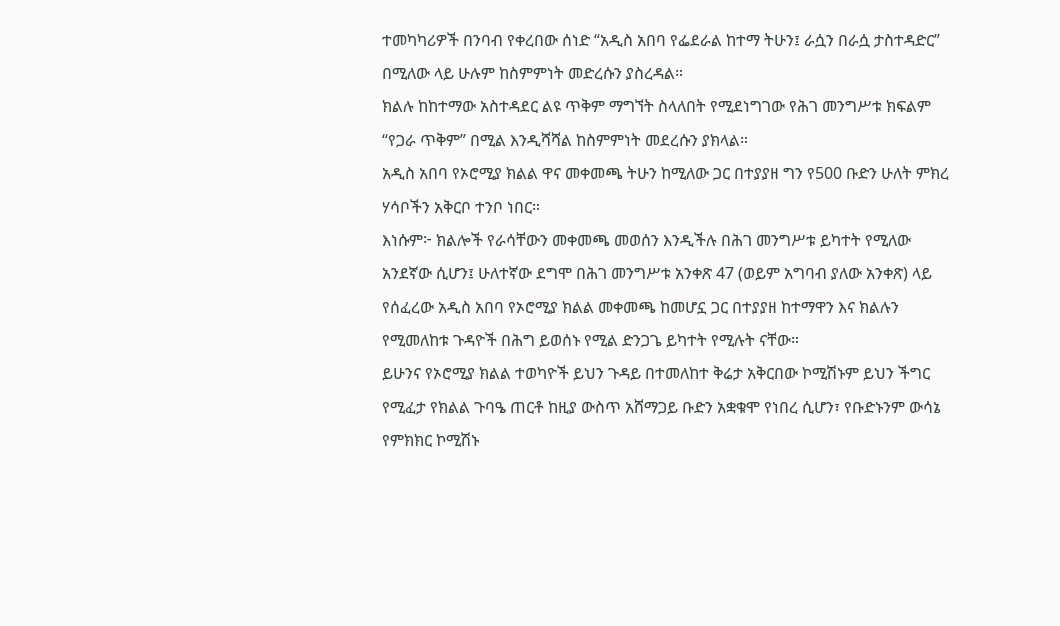ተመካካሪዎች በንባብ የቀረበው ሰነድ “አዲስ አበባ የፌደራል ከተማ ትሁን፤ ራሷን በራሷ ታስተዳድር” በሚለው ላይ ሁሉም ከስምምነት መድረሱን ያስረዳል።
ክልሉ ከከተማው አስተዳደር ልዩ ጥቅም ማግኘት ስላለበት የሚደነግገው የሕገ መንግሥቱ ክፍልም “የጋራ ጥቅም” በሚል እንዲሻሻል ከስምምነት መደረሱን ያክላል።
አዲስ አበባ የኦሮሚያ ክልል ዋና መቀመጫ ትሁን ከሚለው ጋር በተያያዘ ግን የ500 ቡድን ሁለት ምክረ ሃሳቦችን አቅርቦ ተንቦ ነበር።
እነሱም፦ ክልሎች የራሳቸውን መቀመጫ መወሰን እንዲችሉ በሕገ መንግሥቱ ይካተት የሚለው አንደኛው ሲሆን፤ ሁለተኛው ደግሞ በሕገ መንግሥቱ አንቀጽ 47 (ወይም አግባብ ያለው አንቀጽ) ላይ የሰፈረው አዲስ አበባ የኦሮሚያ ክልል መቀመጫ ከመሆኗ ጋር በተያያዘ ከተማዋን እና ክልሉን የሚመለከቱ ጉዳዮች በሕግ ይወሰኑ የሚል ድንጋጌ ይካተት የሚሉት ናቸው።
ይሁንና የኦሮሚያ ክልል ተወካዮች ይህን ጉዳይ በተመለከተ ቅሬታ አቅርበው ኮሚሽኑም ይህን ችግር የሚፈታ የክልል ጉባዔ ጠርቶ ከዚያ ውስጥ አሸማጋይ ቡድን አቋቁሞ የነበረ ሲሆን፣ የቡድኑንም ውሳኔ የምክክር ኮሚሽኑ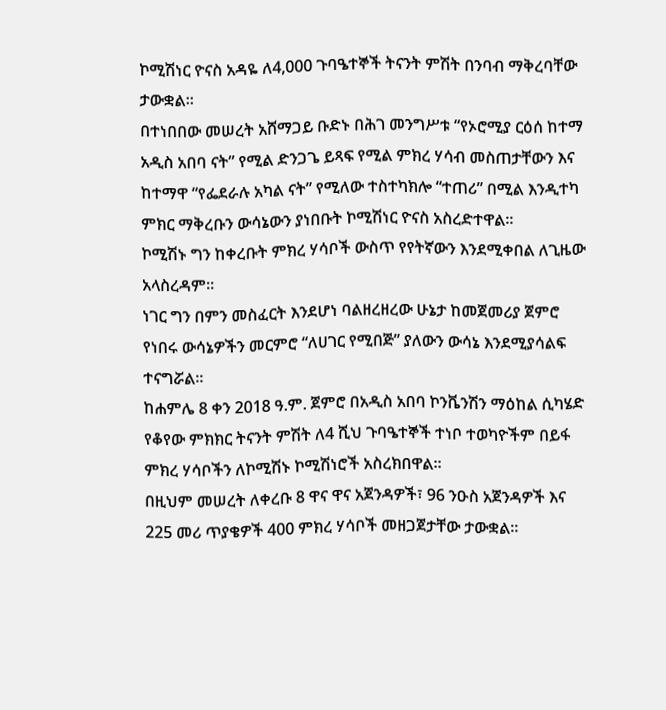ኮሚሽነር ዮናስ አዳዬ ለ4,000 ጉባዔተኞች ትናንት ምሽት በንባብ ማቅረባቸው ታውቋል።
በተነበበው መሠረት አሸማጋይ ቡድኑ በሕገ መንግሥቱ “የኦሮሚያ ርዕሰ ከተማ አዲስ አበባ ናት” የሚል ድንጋጌ ይጻፍ የሚል ምክረ ሃሳብ መስጠታቸውን እና ከተማዋ “የፌደራሉ አካል ናት” የሚለው ተስተካክሎ “ተጠሪ” በሚል እንዲተካ ምክር ማቅረቡን ውሳኔውን ያነበቡት ኮሚሽነር ዮናስ አስረድተዋል።
ኮሚሽኑ ግን ከቀረቡት ምክረ ሃሳቦች ውስጥ የየትኛውን እንደሚቀበል ለጊዜው አላስረዳም።
ነገር ግን በምን መስፈርት እንደሆነ ባልዘረዘረው ሁኔታ ከመጀመሪያ ጀምሮ የነበሩ ውሳኔዎችን መርምሮ “ለሀገር የሚበጅ” ያለውን ውሳኔ እንደሚያሳልፍ ተናግሯል።
ከሐምሌ 8 ቀን 2018 ዓ.ም. ጀምሮ በአዲስ አበባ ኮንቬንሽን ማዕከል ሲካሄድ የቆየው ምክክር ትናንት ምሽት ለ4 ሺህ ጉባዔተኞች ተነቦ ተወካዮችም በይፋ ምክረ ሃሳቦችን ለኮሚሽኑ ኮሚሽነሮች አስረክበዋል።
በዚህም መሠረት ለቀረቡ 8 ዋና ዋና አጀንዳዎች፣ 96 ንዑስ አጀንዳዎች እና 225 መሪ ጥያቄዎች 400 ምክረ ሃሳቦች መዘጋጀታቸው ታውቋል።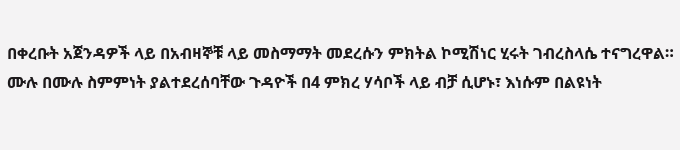በቀረቡት አጀንዳዎች ላይ በአብዛኞቹ ላይ መስማማት መደረሱን ምክትል ኮሚሽነር ሂሩት ገብረስላሴ ተናግረዋል።
ሙሉ በሙሉ ስምምነት ያልተደረሰባቸው ጉዳዮች በ4 ምክረ ሃሳቦች ላይ ብቻ ሲሆኑ፣ እነሱም በልዩነት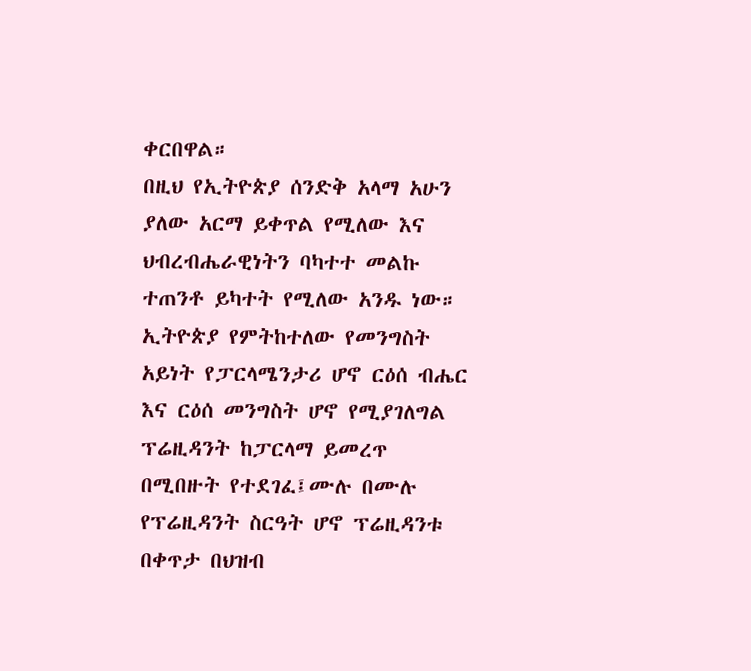ቀርበዋል።
በዚህ የኢትዮጵያ ሰንድቅ አላማ አሁን ያለው አርማ ይቀጥል የሚለው እና ህብረብሔራዊነትን ባካተተ መልኩ ተጠንቶ ይካተት የሚለው አንዱ ነው።
ኢትዮጵያ የምትከተለው የመንግስት አይነት የፓርላሜንታሪ ሆኖ ርዕሰ ብሔር እና ርዕሰ መንግስት ሆኖ የሚያገለግል ፕሬዚዳንት ከፓርላማ ይመረጥ በሚበዙት የተደገፈ፤ሙሉ በሙሉ የፕሬዚዳንት ስርዓት ሆኖ ፕሬዚዳንቱ በቀጥታ በህዝብ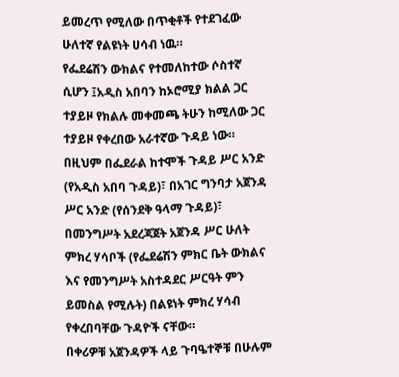ይመረጥ የሚለው በጥቂቶች የተደገፈው ሁለተኛ የልዩነት ሀሳብ ነዉ።
የፌደሬሽን ውክልና የተመለከተው ሶስተኛ ሲሆን ፤አዲስ አበባን ከኦሮሚያ ክልል ጋር ተያይዞ የክልሉ መቀመጫ ትሁን ከሚለው ጋር ተያይዞ የቀረበው አራተኛው ጉዳይ ነው።
በዚህም በፌደራል ከተሞች ጉዳይ ሥር አንድ (የአዲስ አበባ ጉዳይ)፣ በአገር ግንባታ አጀንዳ ሥር አንድ (የሰንደቅ ዓላማ ጉዳይ)፣ በመንግሥት አደረጃጀት አጀንዳ ሥር ሁለት ምክረ ሃሳቦች (የፌደሬሽን ምክር ቤት ውክልና እና የመንግሥት አስተዳደር ሥርዓት ምን ይመስል የሚሉት) በልዩነት ምክረ ሃሳብ የቀረበባቸው ጉዳዮች ናቸው።
በቀሪዎቹ አጀንዳዎች ላይ ጉባዔተኞቹ በሁሉም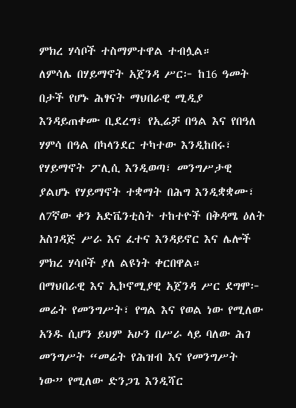ምክረ ሃሳቦች ተስማምተዋል ተብሏል።
ለምሳሌ በሃይማኖት አጀንዳ ሥር፦ ከ16 ዓመት በታች የሆኑ ሕፃናት ማህበራዊ ሚዲያ እንዳይጠቀሙ ቢደረግ፣ የኢሬቻ በዓል እና የበዓለ ሃምሳ በዓል በካላንደር ተካተው እንዲከበሩ፣ የሃይማኖት ፖሊሲ እንዲወጣ፣ መንግሥታዊ ያልሆኑ የሃይማኖት ተቋማት በሕግ እንዲቋቋሙ፣ ለ7ኛው ቀን አድቬንቲስት ተከተዮች በቅዳሜ ዕለት አስገዳጅ ሥራ እና ፈተና እንዳይኖር እና ሌሎች ምክረ ሃሳቦች ያለ ልዩነት ቀርበዋል።
በማህበራዊ እና ኢኮኖሚያዊ አጀንዳ ሥር ደግሞ፦ መሬት የመንግሥት፣ የግል እና የወል ነው የሚለው አንዱ ሲሆን ይህም አሁን በሥራ ላይ ባለው ሕገ መንግሥት “መሬት የሕዝብ እና የመንግሥት ነው” የሚለው ድንጋጌ እንዲሻር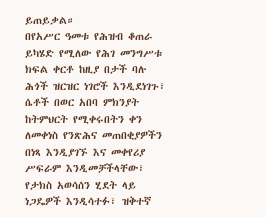ይጠይቃል።
በየአሥር ዓመቱ የሕዝብ ቆጠራ ይካሄድ የሚለው የሕገ መንግሥቱ ክፍል ቀርቶ ከዚያ በታች ባሉ ሕጎች ዝርዝር ነገሮች እንዲደነገጉ፣ ሴቶች በወር አበባ ምክንያት ከትምህርት የሚቀሩበትን ቀን ለመቀነስ የንጽሕና መጠበቂያዎችን በነጻ እንዲያገኙ እና መቀየሪያ ሥፍራም እንዲመቻችላቸው፣ የታክስ አወሳሰን ሂደት ላይ ነጋዴዎች እንዲሳተፉ፣ ዝቅተኛ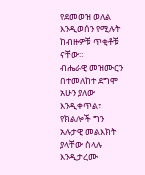የደመወዝ ወለል እንዲወሰን የሚሉት ከብዙዎቹ ጥቂቶቹ ናቸው።
ብሔራዊ መዝሙርን በተመለከተ ደግሞ አሁን ያለው እንዲቀጥል፣ የክልሎች ግን አሉታዊ መልእክት ያላቸው ስላሉ እንዲታረሙ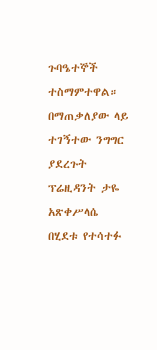ጉባዔተኞች ተስማምተዋል።
በማጠቃለያው ላይ ተገኝተው ንግግር ያደረጉት ፕሬዚዳንት ታዬ አጽቀሥላሴ በሂደቱ የተሳተፉ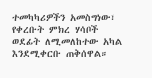ተመካካሪዎችን አመስግነው፣ የቀረቡት ምክረ ሃሳቦች ወደፊት ለሚመለከተው አካል እንደሚቀርቡ ጠቅሰዋል።